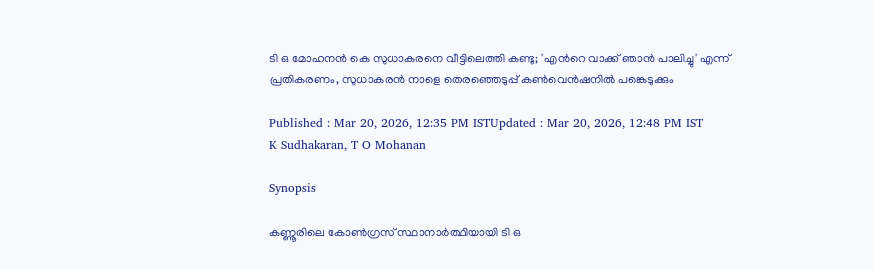ടി ഒ മോഹനൻ കെ സുധാകരനെ വീട്ടിലെത്തി കണ്ടു; 'എന്‍റെ വാക്ക് ഞാൻ പാലിച്ചു' എന്ന് പ്രതികരണം, സുധാകരൻ നാളെ തെരഞ്ഞെടുപ്പ് കൺവെൻഷനിൽ പങ്കെടുക്കും

Published : Mar 20, 2026, 12:35 PM ISTUpdated : Mar 20, 2026, 12:48 PM IST
K Sudhakaran, T O Mohanan

Synopsis

കണ്ണൂരിലെ കോൺഗ്രസ് സ്ഥാനാർത്ഥിയായി ടി ഒ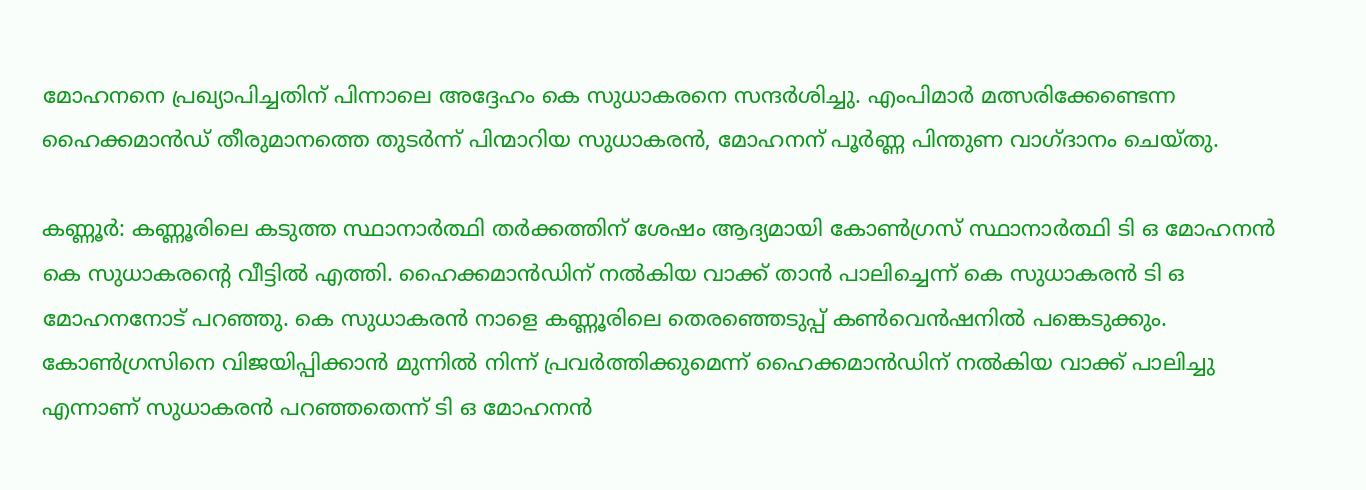മോഹനനെ പ്രഖ്യാപിച്ചതിന് പിന്നാലെ അദ്ദേഹം കെ സുധാകരനെ സന്ദർശിച്ചു. എംപിമാർ മത്സരിക്കേണ്ടെന്ന ഹൈക്കമാൻഡ് തീരുമാനത്തെ തുടർന്ന് പിന്മാറിയ സുധാകരൻ, മോഹനന് പൂർണ്ണ പിന്തുണ വാഗ്ദാനം ചെയ്തു.

കണ്ണൂർ: കണ്ണൂരിലെ കടുത്ത സ്ഥാനാർത്ഥി തർക്കത്തിന് ശേഷം ആദ്യമായി കോണ്‍ഗ്രസ് സ്ഥാനാർത്ഥി ടി ഒ മോഹനൻ  കെ സുധാകരന്‍റെ വീട്ടിൽ എത്തി. ഹൈക്കമാൻഡിന് നൽകിയ വാക്ക് താൻ പാലിച്ചെന്ന് കെ സുധാകരൻ ടി ഒ മോഹനനോട്‌ പറഞ്ഞു. കെ സുധാകരൻ നാളെ കണ്ണൂരിലെ തെരഞ്ഞെടുപ്പ് കൺവെൻഷനിൽ പങ്കെടുക്കും. കോൺഗ്രസിനെ വിജയിപ്പിക്കാൻ മുന്നിൽ നിന്ന് പ്രവർത്തിക്കുമെന്ന് ഹൈക്കമാൻഡിന് നൽകിയ വാക്ക് പാലിച്ചു എന്നാണ് സുധാകരൻ പറഞ്ഞതെന്ന് ടി ഒ മോഹനൻ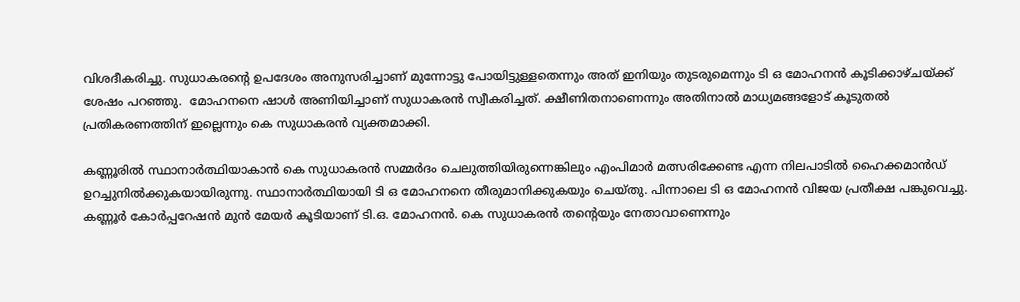വിശദീകരിച്ചു. സുധാകരന്റെ ഉപദേശം അനുസരിച്ചാണ് മുന്നോട്ടു പോയിട്ടുള്ളതെന്നും അത് ഇനിയും തുടരുമെന്നും ടി ഒ മോഹനൻ കൂടിക്കാഴ്ചയ്ക്ക് ശേഷം പറഞ്ഞു.  മോഹനനെ ഷാൾ അണിയിച്ചാണ് സുധാകരൻ സ്വീകരിച്ചത്. ക്ഷീണിതനാണെന്നും അതിനാൽ മാധ്യമങ്ങളോട് കൂടുതൽ പ്രതികരണത്തിന് ഇല്ലെന്നും കെ സുധാകരൻ വ്യക്തമാക്കി.

കണ്ണൂരിൽ സ്ഥാനാർത്ഥിയാകാൻ കെ സുധാകരൻ സമ്മർദം ചെലുത്തിയിരുന്നെങ്കിലും എംപിമാർ മത്സരിക്കേണ്ട എന്ന നിലപാടിൽ ഹൈക്കമാൻഡ് ഉറച്ചുനിൽക്കുകയായിരുന്നു. സ്ഥാനാർത്ഥിയായി ടി ഒ മോഹനനെ തീരുമാനിക്കുകയും ചെയ്തു. പിന്നാലെ ടി ഒ മോഹനൻ വിജയ പ്രതീക്ഷ പങ്കുവെച്ചു. കണ്ണൂർ കോർപ്പറേഷൻ മുൻ മേയർ കൂടിയാണ് ടി.ഒ. മോഹനൻ. കെ സുധാകരൻ തന്റെയും നേതാവാണെന്നും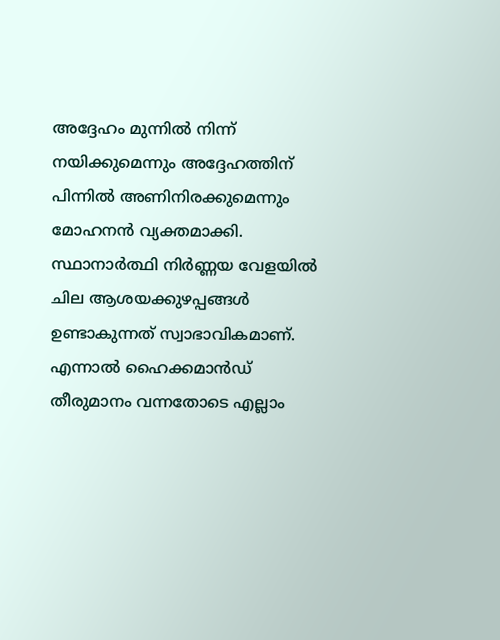അദ്ദേഹം മുന്നിൽ നിന്ന് നയിക്കുമെന്നും അദ്ദേഹത്തിന് പിന്നിൽ അണിനിരക്കുമെന്നും മോഹനൻ വ്യക്തമാക്കി. സ്ഥാനാർത്ഥി നിർണ്ണയ വേളയിൽ ചില ആശയക്കുഴപ്പങ്ങൾ ഉണ്ടാകുന്നത് സ്വാഭാവികമാണ്. എന്നാൽ ഹൈക്കമാൻഡ് തീരുമാനം വന്നതോടെ എല്ലാം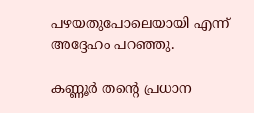പഴയതുപോലെയായി എന്ന് അദ്ദേഹം പറഞ്ഞു.

കണ്ണൂർ തന്റെ പ്രധാന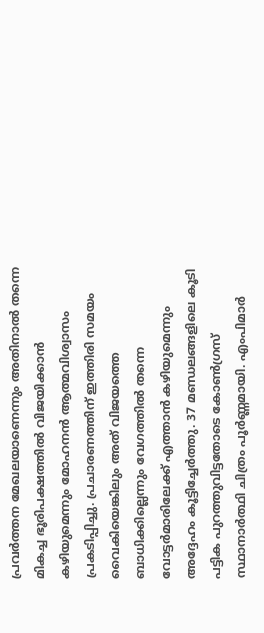പ്രവർത്തന മേഖലയാണെന്നും അതിനാൽ തന്നെ മികച്ച ഭൂരിപക്ഷത്തിൽ വിജയിക്കാൻ കഴിയുമെന്നും മോഹനൻ ആത്മവിശ്വാസം പ്രകടിപ്പിച്ചു. പ്രചാരണത്തിന് ഇത്തിരി സമയം വൈകിയെങ്കിലും അത് വിജയത്തെ ബാധിക്കില്ലെന്നും വേഗത്തിൽ തന്നെ വോട്ടർമാരിലേക്ക് എത്താൻ കഴിയുമെന്നും അദ്ദേഹം കൂട്ടിച്ചേർത്തു. 37 മണ്ഡലങ്ങളിലെ കൂടി പട്ടിക പുറത്തുവിട്ടതോടെ കോൺഗ്രസ് സ്ഥാനാർത്ഥി ചിത്രം പൂർണ്ണമായി. എംപിമാർ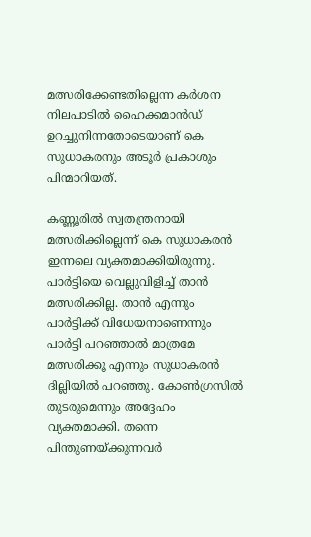മത്സരിക്കേണ്ടതില്ലെന്ന കർശന നിലപാടിൽ ഹൈക്കമാൻഡ് ഉറച്ചുനിന്നതോടെയാണ് കെ സുധാകരനും അടൂർ പ്രകാശും പിന്മാറിയത്.

കണ്ണൂരില്‍ സ്വതന്ത്രനായി മത്സരിക്കില്ലെന്ന് കെ സുധാകരൻ ഇന്നലെ വ്യക്തമാക്കിയിരുന്നു. പാർട്ടിയെ വെല്ലുവിളിച്ച് താൻ മത്സരിക്കില്ല. താന്‍ എന്നും പാര്‍ട്ടിക്ക് വിധേയനാണെന്നും പാര്‍ട്ടി പറഞ്ഞാല്‍ മാത്രമേ മത്സരിക്കൂ എന്നും സുധാകരന്‍ ദില്ലിയില്‍ പറഞ്ഞു. കോണ്‍ഗ്രസില്‍ തുടരുമെന്നും അദ്ദേഹം വ്യക്തമാക്കി. തന്നെ പിന്തുണയ്ക്കുന്നവർ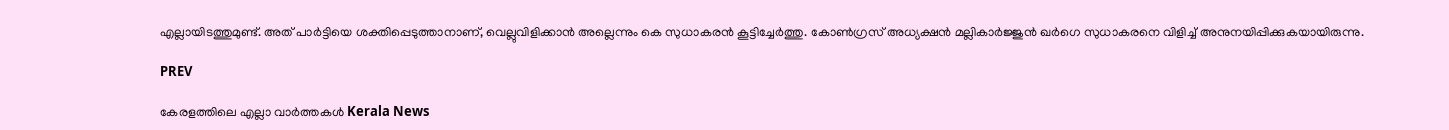എല്ലായിടത്തുമുണ്ട്. അത് പാർട്ടിയെ ശക്തിപ്പെടുത്താനാണ്, വെല്ലുവിളിക്കാൻ അല്ലെന്നും കെ സുധാകരൻ കൂട്ടിച്ചേര്‍ത്തു. കോണ്‍ഗ്രസ് അധ്യക്ഷന്‍ മല്ലികാര്‍ജ്ജുന്‍ ഖര്‍ഗെ സുധാകരനെ വിളിച്ച് അനുനയിപ്പിക്കുകയായിരുന്നു.

PREV

കേരളത്തിലെ എല്ലാ വാർത്തകൾ Kerala News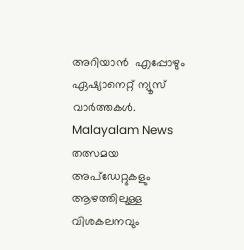അറിയാൻ  എപ്പോഴും ഏഷ്യാനെറ്റ് ന്യൂസ് വാർത്തകൾ.  Malayalam News   തത്സമയ അപ്‌ഡേറ്റുകളും ആഴത്തിലുള്ള വിശകലനവും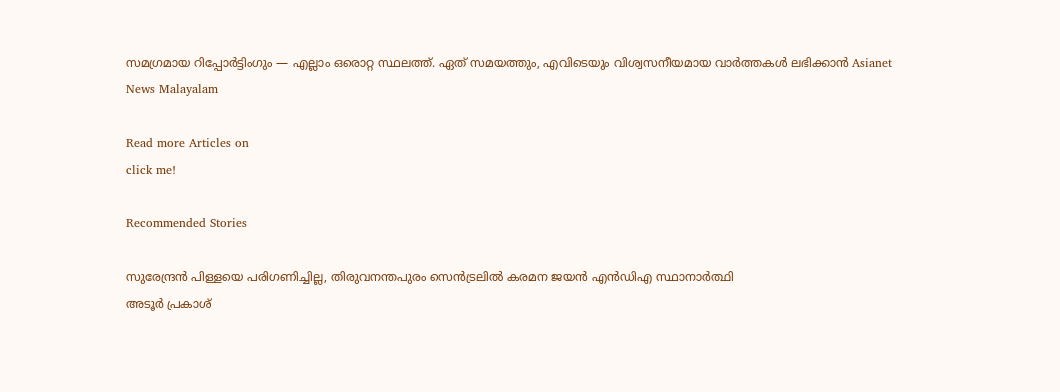സമഗ്രമായ റിപ്പോർട്ടിംഗും — എല്ലാം ഒരൊറ്റ സ്ഥലത്ത്. ഏത് സമയത്തും, എവിടെയും വിശ്വസനീയമായ വാർത്തകൾ ലഭിക്കാൻ Asianet News Malayalam

Read more Articles on
click me!

Recommended Stories

സുരേന്ദ്രൻ പിള്ളയെ പരിഗണിച്ചില്ല, തിരുവനന്തപുരം സെൻട്രലിൽ കരമന ജയൻ എൻഡിഎ സ്ഥാനാർത്ഥി
അടൂർ പ്രകാശ്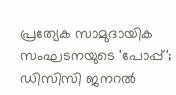പ്രത്യേക സാമുദായിക സംഘടനയുടെ 'പോപ്പ്'; ഡിസിസി ജനറൽ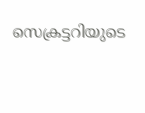സെക്രട്ടറിയുടെ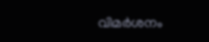വിമർശനം